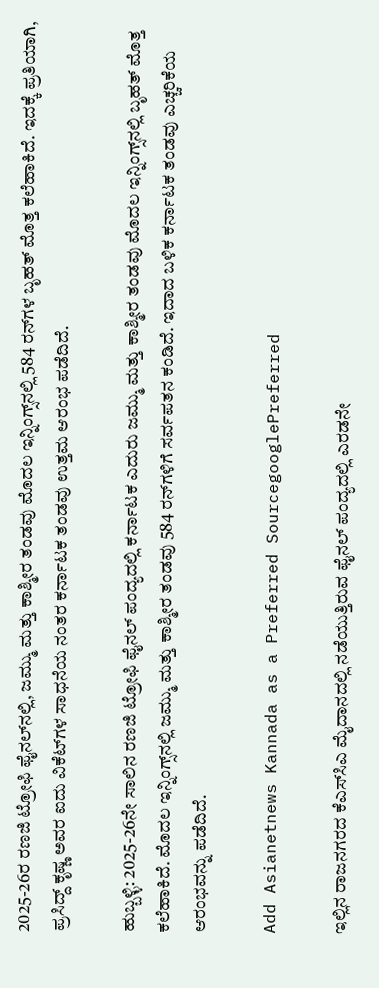2025-26ರ ರಣಜಿ ಟ್ರೋಫಿ ಫೈನಲ್‌ನಲ್ಲಿ, ಜಮ್ಮು ಮತ್ತು ಕಾಶ್ಮೀರ ತಂಡವು ಮೊದಲ ಇನ್ನಿಂಗ್ಸ್‌ನಲ್ಲಿ 584 ರನ್‌ಗಳ ಬೃಹತ್ ಮೊತ್ತ ಕಲೆಹಾಕಿದೆ. ಇದಕ್ಕೆ ಪ್ರತಿಯಾಗಿ, ಪ್ರಸಿದ್ದ್ ಕೃಷ್ಣ ಅವರ ಐದು ವಿಕೆಟ್‌ಗಳ ಸಾಧನೆಯ ನಂತರ ಕರ್ನಾಟಕ ತಂಡವು ಉತ್ತಮ ಆರಂಭ ಪಡೆದಿದೆ.

ಹುಬ್ಬಳ್ಳಿ: 2025-26ನೇ ಸಾಲಿನ ರಣಜಿ ಟ್ರೋಫಿ ಫೈನಲ್ ಪಂದ್ಯದಲ್ಲಿ ಕರ್ನಾಟಕ ಎದುರು ಜಮ್ಮು ಮತ್ತು ಕಾಶ್ಮೀರ ತಂಡವು ಮೊದಲ ಇನ್ನಿಂಗ್ಸ್‌ನಲ್ಲಿ ಬೃಹತ್ ಮೊತ್ತ ಕಲೆಹಾಕಿದೆ. ಮೊದಲ ಇನ್ನಿಂಗ್ಸ್‌ನಲ್ಲಿ ಜಮ್ಮು ಮತ್ತು ಕಾಶ್ಮೀರ ತಂಡವು 584 ರನ್‌ಗಳಿಗೆ ಸರ್ವಪತನ ಕಂಡಿದೆ. ಇದಾದ ಬಳಿಕ ಕರ್ನಾಟಕ ತಂಡವು ಎಚ್ಚರಿಕೆಯ ಆರಂಭವನ್ನು ಪಡೆದಿದೆ.

Add Asianetnews Kannada as a Preferred SourcegooglePreferred

ಇಲ್ಲಿನ ರಾಜನಗರದ ಕೆಎಸ್‌ಸಿಎ ಮೈದಾನದಲ್ಲಿ ನಡೆಯುತ್ತಿರುವ ಫೈನಲ್ ಪಂದ್ಯದಲ್ಲಿ ಎರಡನೇ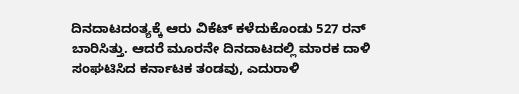ದಿನದಾಟದಂತ್ಯಕ್ಕೆ ಆರು ವಿಕೆಟ್ ಕಳೆದುಕೊಂಡು 527 ರನ್ ಬಾರಿಸಿತ್ತು. ಆದರೆ ಮೂರನೇ ದಿನದಾಟದಲ್ಲಿ ಮಾರಕ ದಾಳಿ ಸಂಘಟಿಸಿದ ಕರ್ನಾಟಕ ತಂಡವು, ಎದುರಾಳಿ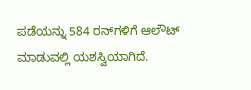ಪಡೆಯನ್ನು 584 ರನ್‌ಗಳಿಗೆ ಆಲೌಟ್ ಮಾಡುವಲ್ಲಿ ಯಶಸ್ವಿಯಾಗಿದೆ.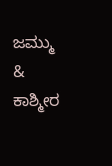ಜಮ್ಮು & ಕಾಶ್ಮೀರ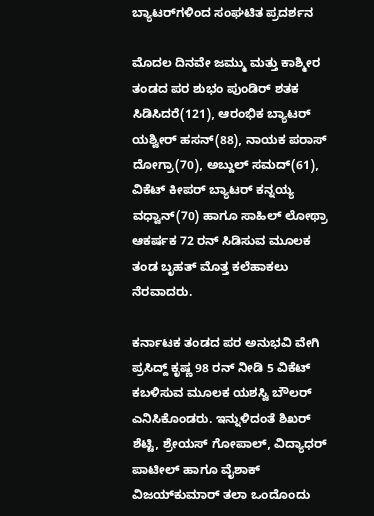ಬ್ಯಾಟರ್‌ಗಳಿಂದ ಸಂಘಟಿತ ಪ್ರದರ್ಶನ

ಮೊದಲ ದಿನವೇ ಜಮ್ಮು ಮತ್ತು ಕಾಶ್ಮೀರ ತಂಡದ ಪರ ಶುಭಂ ಪುಂಡಿರ್ ಶತಕ ಸಿಡಿಸಿದರೆ(121), ಆರಂಭಿಕ ಬ್ಯಾಟರ್ ಯಶ್ವೀರ್ ಹಸನ್(88), ನಾಯಕ ಪರಾಸ್ ದೋಗ್ರಾ(70), ಅಬ್ದುಲ್ ಸಮದ್(61), ವಿಕೆಟ್ ಕೀಪರ್ ಬ್ಯಾಟರ್ ಕನ್ನಯ್ಯ ವಧ್ವಾನ್(70) ಹಾಗೂ ಸಾಹಿಲ್ ಲೋಥ್ರಾ ಆಕರ್ಷಕ 72 ರನ್ ಸಿಡಿಸುವ ಮೂಲಕ ತಂಡ ಬೃಹತ್ ಮೊತ್ತ ಕಲೆಹಾಕಲು ನೆರವಾದರು.

ಕರ್ನಾಟಕ ತಂಡದ ಪರ ಅನುಭವಿ ವೇಗಿ ಪ್ರಸಿದ್ದ್ ಕೃಷ್ಣ 98 ರನ್ ನೀಡಿ 5 ವಿಕೆಟ್ ಕಬಳಿಸುವ ಮೂಲಕ ಯಶಸ್ವಿ ಬೌಲರ್ ಎನಿಸಿಕೊಂಡರು. ಇನ್ನುಳಿದಂತೆ ಶಿಖರ್ ಶೆಟ್ಟಿ, ಶ್ರೇಯಸ್ ಗೋಪಾಲ್, ವಿದ್ಯಾಧರ್ ಪಾಟೀಲ್ ಹಾಗೂ ವೈಶಾಕ್ ವಿಜಯ್‌ಕುಮಾರ್ ತಲಾ ಒಂದೊಂದು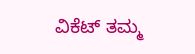ವಿಕೆಟ್ ತಮ್ಮ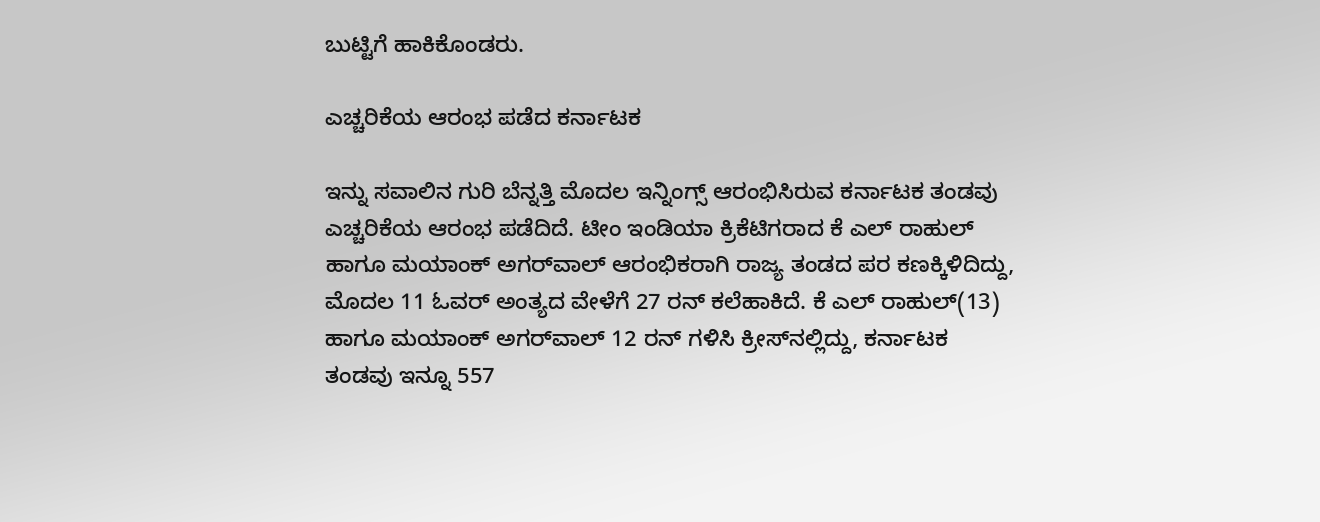ಬುಟ್ಟಿಗೆ ಹಾಕಿಕೊಂಡರು.

ಎಚ್ಚರಿಕೆಯ ಆರಂಭ ಪಡೆದ ಕರ್ನಾಟಕ

ಇನ್ನು ಸವಾಲಿನ ಗುರಿ ಬೆನ್ನತ್ತಿ ಮೊದಲ ಇನ್ನಿಂಗ್ಸ್ ಆರಂಭಿಸಿರುವ ಕರ್ನಾಟಕ ತಂಡವು ಎಚ್ಚರಿಕೆಯ ಆರಂಭ ಪಡೆದಿದೆ. ಟೀಂ ಇಂಡಿಯಾ ಕ್ರಿಕೆಟಿಗರಾದ ಕೆ ಎಲ್ ರಾಹುಲ್ ಹಾಗೂ ಮಯಾಂಕ್ ಅಗರ್‌ವಾಲ್ ಆರಂಭಿಕರಾಗಿ ರಾಜ್ಯ ತಂಡದ ಪರ ಕಣಕ್ಕಿಳಿದಿದ್ದು, ಮೊದಲ 11 ಓವರ್ ಅಂತ್ಯದ ವೇಳೆಗೆ 27 ರನ್ ಕಲೆಹಾಕಿದೆ. ಕೆ ಎಲ್ ರಾಹುಲ್(13) ಹಾಗೂ ಮಯಾಂಕ್ ಅಗರ್‌ವಾಲ್ 12 ರನ್ ಗಳಿಸಿ ಕ್ರೀಸ್‌ನಲ್ಲಿದ್ದು, ಕರ್ನಾಟಕ ತಂಡವು ಇನ್ನೂ 557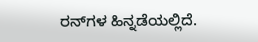ರನ್‌ಗಳ ಹಿನ್ನಡೆಯಲ್ಲಿದೆ.